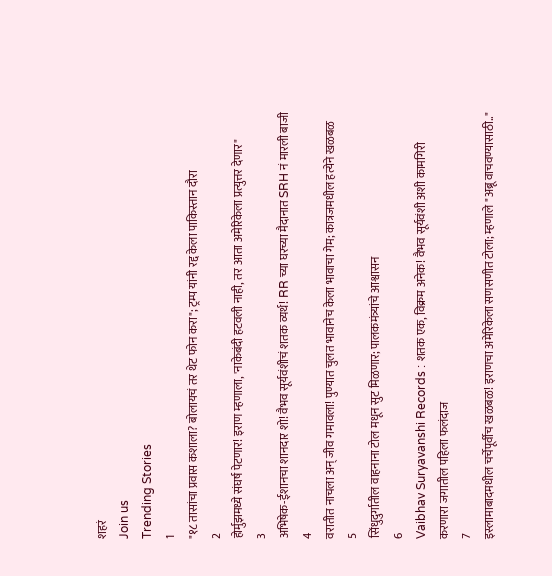शहरं
Join us
Trending Stories
1
"१८ तासांचा प्रवास कशाला? बोलायचं तर थेट फोन करा"; ट्रम्प यांनी रद्द केला पाकिस्तान दौरा
2
होर्मुझमध्ये संघर्ष पेटणार! इराण म्हणाला, 'नाकेबंदी हटवली नाही, तर आता अमेरिकेला प्रत्युत्तर देणार"
3
अभिषेक-ईशानचा शानदार शो! वैभव सूर्यवंशीचं शतक व्यर्थ! RR च्या घरच्या मैदानात SRH नं मारली बाजी
4
वरातीत नाचला अन् जीव गमावला! पुण्यात चुलत भावानेच केला भावाचा गेम; कात्रजमधील हत्येने खळबळ
5
सिंधुदुर्गातील वाहनाना टोल मधून सुट मिळणार; पालकमंत्र्यांचे आश्वासन
6
Vaibhav Suryavanshi Records : शतक एक, विक्रम अनेक! वैभव सूर्यवंशी अशी कामगिरी करणारा जगातील पहिला फलंदाज
7
इस्लामाबादमधील चर्चेपूर्वीच खळबळ! इराणचा अमेरिकेला सणसणीत टोला; म्हणाले "अब्रू वाचवण्यासाठी.."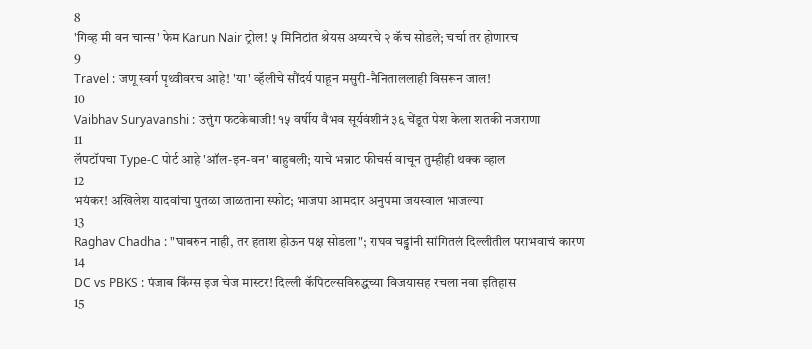8
'गिव्ह मी वन चान्स' फेम Karun Nair ट्रोल! ५ मिनिटांत श्रेयस अय्यरचे २ कॅच सोडले; चर्चा तर होणारच
9
Travel : जणू स्वर्ग पृथ्वीवरच आहे! 'या' व्हॅलीचे सौंदर्य पाहून मसुरी-नैनिताललाही विसरून जाल!
10
Vaibhav Suryavanshi : उत्तुंग फटकेबाजी! १५ वर्षीय वैभव सूर्यवंशीनं ३६ चेंडूत पेश केला शतकी नजराणा
11
लॅपटॉपचा Type-C पोर्ट आहे 'ऑल-इन-वन' बाहुबली; याचे भन्नाट फीचर्स वाचून तुम्हीही थक्क व्हाल
12
भयंकर! अखिलेश यादवांचा पुतळा जाळताना स्फोट; भाजपा आमदार अनुपमा जयस्वाल भाजल्या
13
Raghav Chadha : "घाबरुन नाही, तर हताश होऊन पक्ष सोडला"; राघव चड्ढांनी सांगितलं दिल्लीतील पराभवाचं कारण
14
DC vs PBKS : पंजाब किंग्स इज चेज मास्टर! दिल्ली कॅपिटल्सविरुद्धच्या विजयासह रचला नवा इतिहास
15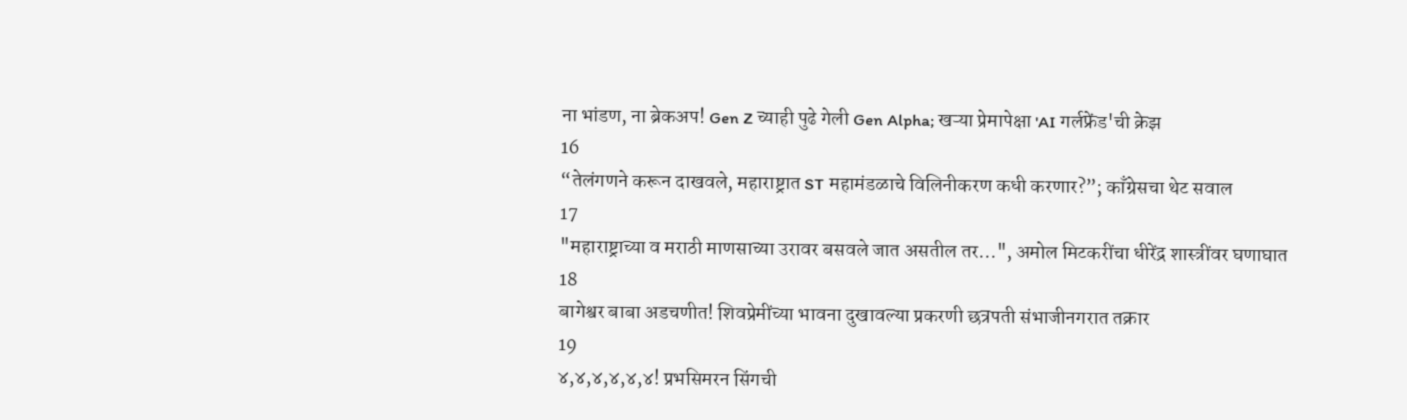ना भांडण, ना ब्रेकअप! Gen Z च्याही पुढे गेली Gen Alpha; खऱ्या प्रेमापेक्षा 'AI गर्लफ्रेंड'ची क्रेझ
16
“तेलंगणने करून दाखवले, महाराष्ट्रात ST महामंडळाचे विलिनीकरण कधी करणार?”; काँग्रेसचा थेट सवाल
17
"महाराष्ट्राच्या व मराठी माणसाच्या उरावर बसवले जात असतील तर...", अमोल मिटकरींचा धीरेंद्र शास्त्रींवर घणाघात
18
बागेश्वर बाबा अडचणीत! शिवप्रेमींच्या भावना दुखावल्या प्रकरणी छत्रपती संभाजीनगरात तक्रार
19
४,४,४,४,४,४! प्रभसिमरन सिंगची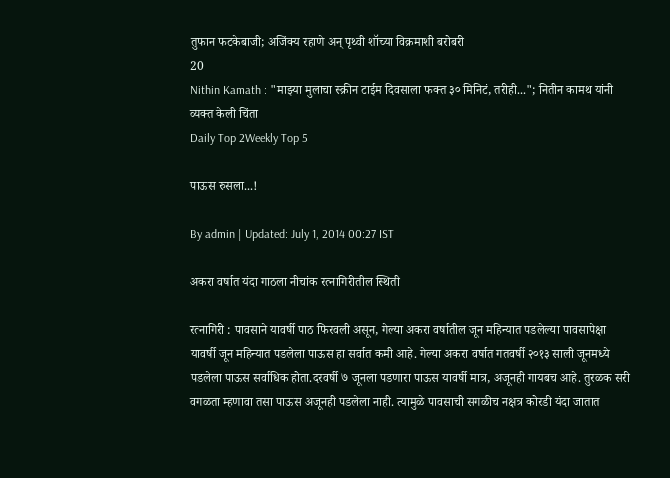तुफान फटकेबाजी; अजिंक्य रहाणे अन् पृथ्वी शॉच्या विक्रमाशी बरोबरी
20
Nithin Kamath : "माझ्या मुलाचा स्क्रीन टाईम दिवसाला फक्त ३० मिनिटं, तरीही..."; नितीन कामथ यांनी व्यक्त केली चिंता
Daily Top 2Weekly Top 5

पाऊस रुसला...!

By admin | Updated: July 1, 2014 00:27 IST

अकरा वर्षात यंदा गाठला नीचांक रत्नागिरीतील स्थिती

रत्नागिरी : पावसाने यावर्षी पाठ फिरवली असून, गेल्या अकरा वर्षातील जून महिन्यात पडलेल्या पावसापेक्षा यावर्षी जून महिन्यात पडलेला पाऊस हा सर्वात कमी आहे. गेल्या अकरा वर्षात गतवर्षी २०१३ साली जूनमध्ये पडलेला पाऊस सर्वाधिक होता.दरवर्षी ७ जूनला पडणारा पाऊस यावर्षी मात्र, अजूनही गायबच आहे. तुरळक सरी वगळता म्हणावा तसा पाऊस अजूनही पडलेला नाही. त्यामुळे पावसाची सगळीच नक्षत्र कोरडी यंदा जातात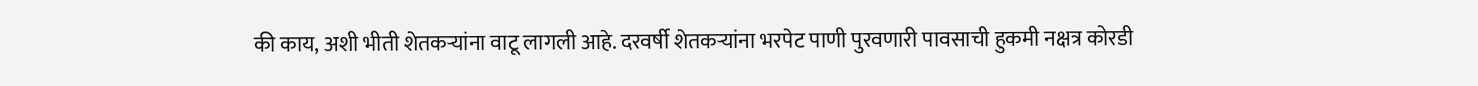की काय, अशी भीती शेतकऱ्यांना वाटू लागली आहे. दरवर्षी शेतकऱ्यांना भरपेट पाणी पुरवणारी पावसाची हुकमी नक्षत्र कोरडी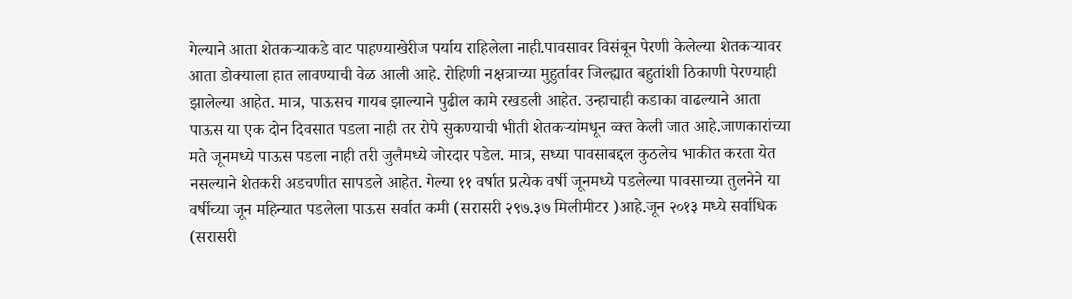गेल्याने आता शेतकऱ्याकडे वाट पाहण्याखेरीज पर्याय राहिलेला नाही.पावसावर विसंबून पेरणी केलेल्या शेतकऱ्यावर आता डोक्याला हात लावण्याची वेळ आली आहे. रोहिणी नक्षत्राच्या मुहुर्तावर जिल्ह्यात बहुतांशी ठिकाणी पेरण्याही झालेल्या आहेत. मात्र, पाऊसच गायब झाल्याने पुढील कामे रखडली आहेत. उन्हाचाही कडाका वाढल्याने आता पाऊस या एक दोन दिवसात पडला नाही तर रोपे सुकण्याची भीती शेतकऱ्यांमधून व्क्त केली जात आहे.जाणकारांच्या मते जूनमध्ये पाऊस पडला नाही तरी जुलैमध्ये जोरदार पडेल. मात्र, सध्या पावसाबद्दल कुठलेच भाकीत करता येत नसल्याने शेतकरी अडचणीत सापडले आहेत. गेल्या ११ वर्षात प्रत्येक वर्षी जूनमध्ये पडलेल्या पावसाच्या तुलनेने या वर्षीच्या जून महिन्यात पडलेला पाऊस सर्वात कमी (सरासरी २९७.३७ मिलीमीटर )आहे.जून २०१३ मध्ये सर्वाधिक (सरासरी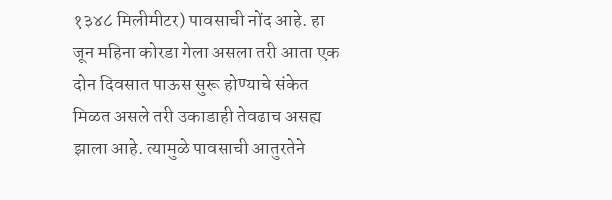१३४८ मिलीमीटर) पावसाची नोंद आहे. हा जून महिना कोरडा गेला असला तरी आता एक दोन दिवसात पाऊस सुरू होण्याचे संकेत मिळत असले तरी उकाडाही तेवढाच असह्य झाला आहे. त्यामुळे पावसाची आतुरतेने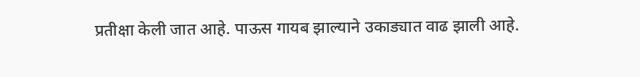प्रतीक्षा केली जात आहे. पाऊस गायब झाल्याने उकाड्यात वाढ झाली आहे.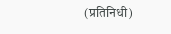(प्रतिनिधी)